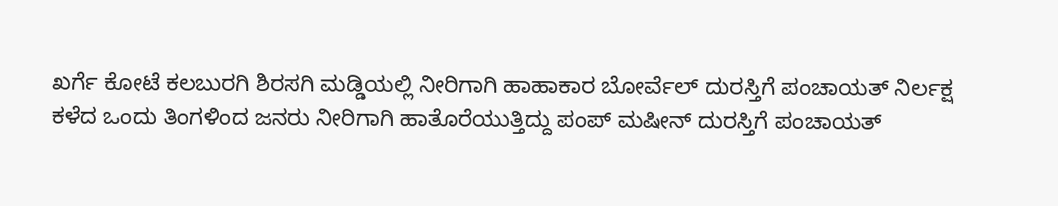ಖರ್ಗೆ ಕೋಟೆ ಕಲಬುರಗಿ ಶಿರಸಗಿ ಮಡ್ಡಿಯಲ್ಲಿ ನೀರಿಗಾಗಿ ಹಾಹಾಕಾರ ಬೋರ್ವೆಲ್ ದುರಸ್ತಿಗೆ ಪಂಚಾಯತ್ ನಿರ್ಲಕ್ಷ
ಕಳೆದ ಒಂದು ತಿಂಗಳಿಂದ ಜನರು ನೀರಿಗಾಗಿ ಹಾತೊರೆಯುತ್ತಿದ್ದು ಪಂಪ್ ಮಷೀನ್ ದುರಸ್ತಿಗೆ ಪಂಚಾಯತ್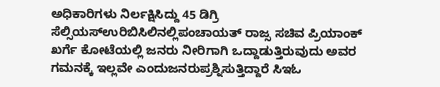ಅಧಿಕಾರಿಗಳು ನಿರ್ಲಕ್ಷಿಸಿದ್ದು 45 ಡಿಗ್ರಿ ಸೆಲ್ಸಿಯಸ್ಉರಿಬಿಸಿಲಿನಲ್ಲಿಪಂಚಾಯತ್ ರಾಜ್ಸ ಸಚಿವ ಪ್ರಿಯಾಂಕ್ ಖರ್ಗೆ ಕೋಟೆಯಲ್ಲಿ ಜನರು ನೀರಿಗಾಗಿ ಒದ್ದಾಡುತ್ತಿರುವುದು ಅವರ ಗಮನಕ್ಕೆ ಇಲ್ಲವೇ ಎಂದುಜನರುಪ್ರಶ್ನಿಸುತ್ತಿದ್ದಾರೆ ಸಿಇಓ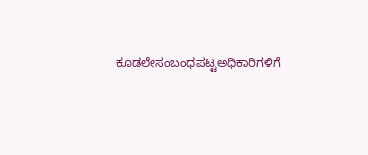ಕೂಡಲೇಸಂಬಂಧಪಟ್ಟಅಧಿಕಾರಿಗಳಿಗೆ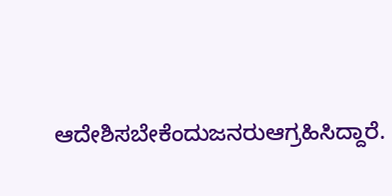ಆದೇಶಿಸಬೇಕೆಂದುಜನರುಆಗ್ರಹಿಸಿದ್ದಾರೆ.